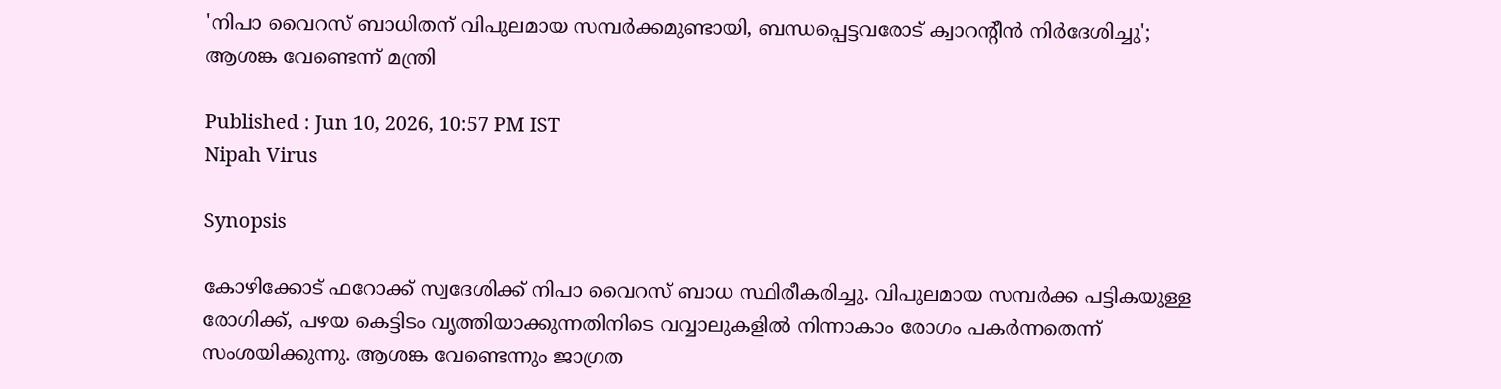'നിപാ വൈറസ് ബാധിതന് വിപുലമായ സമ്പർക്കമുണ്ടായി, ബന്ധപ്പെട്ടവരോട് ക്വാറന്റീൻ നിർദേശിച്ചു'; ആശങ്ക വേണ്ടെന്ന് മന്ത്രി

Published : Jun 10, 2026, 10:57 PM IST
Nipah Virus

Synopsis

കോഴിക്കോട് ഫറോക്ക് സ്വദേശിക്ക് നിപാ വൈറസ് ബാധ സ്ഥിരീകരിച്ചു. വിപുലമായ സമ്പർക്ക പട്ടികയുള്ള രോഗിക്ക്, പഴയ കെട്ടിടം വൃത്തിയാക്കുന്നതിനിടെ വവ്വാലുകളിൽ നിന്നാകാം രോഗം പകർന്നതെന്ന് സംശയിക്കുന്നു. ആശങ്ക വേണ്ടെന്നും ജാഗ്രത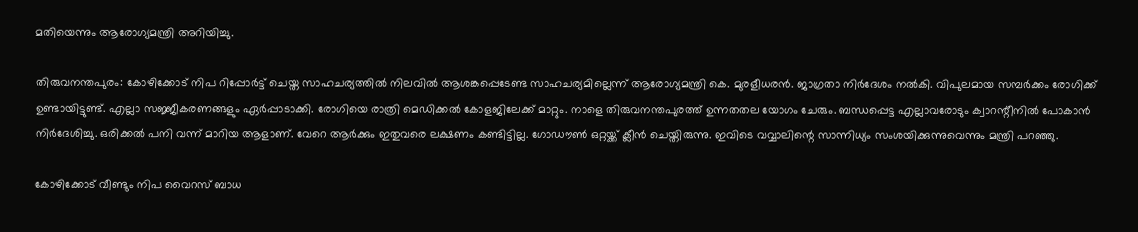മതിയെന്നും ആരോഗ്യമന്ത്രി അറിയിച്ചു.

തിരുവനന്തപുരം: കോഴിക്കോട് നിപ റിപ്പോര്‍ട്ട് ചെയ്ത സാഹചര്യത്തില്‍ നിലവിൽ ആശങ്കപ്പെടേണ്ട സാഹചര്യമില്ലെന്ന് ആരോഗ്യമന്ത്രി കെ. മുരളീധരൻ. ജാഗ്രതാ നിർദേശം നൽകി. വിപുലമായ സമ്പർക്കം രോഗിക്ക് ഉണ്ടായിട്ടുണ്ട്. എല്ലാ സജ്ജീകരണങ്ങളും ഏർപ്പാടാക്കി. രോഗിയെ രാത്രി മെഡിക്കല്‍ കോളജിലേക്ക് മാറ്റും. നാളെ തിരുവനന്തപുരത്ത് ഉന്നതതല യോഗം ചേരും. ബന്ധപ്പെട്ട എല്ലാവരോടും ക്വാറന്റീനിൽ പോകാൻ നിർദേശിച്ചു. ഒരിക്കൽ പനി വന്ന് മാറിയ ആളാണ്. വേറെ ആർക്കും ഇതുവരെ ലക്ഷണം കണ്ടിട്ടില്ല. ഗോഡൗൺ ഒറ്റയ്ക്ക് ക്ലീൻ ചെയ്തിരുന്നു. ഇവിടെ വവ്വാലിന്റെ സാന്നിധ്യം സംശയിക്കുന്നുവെന്നും മന്ത്രി പറഞ്ഞു.

കോഴിക്കോട് വീണ്ടും നിപ വൈറസ് ബാധ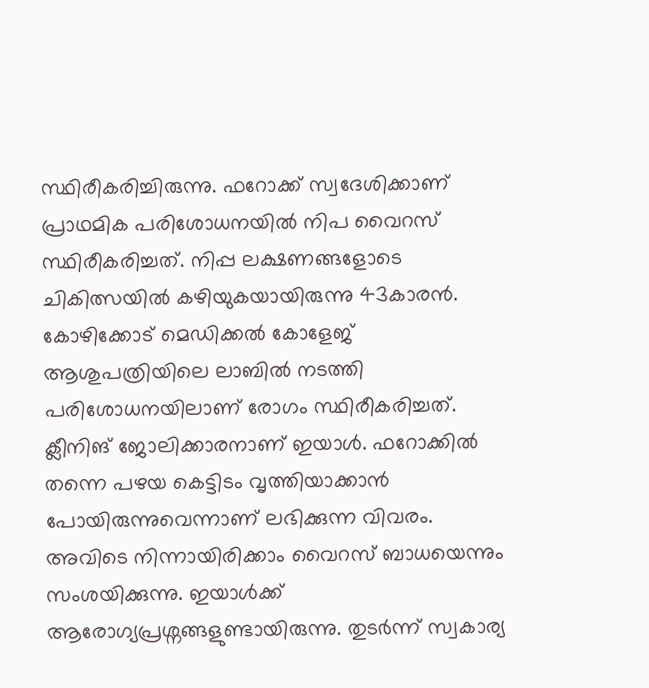സ്ഥിരീകരിച്ചിരുന്നു. ഫറോക്ക് സ്വദേശിക്കാണ് പ്രാഥമിക പരിശോധനയിൽ നിപ വൈറസ് സ്ഥിരീകരിച്ചത്. നിപ്പ ലക്ഷണങ്ങളോടെ ചികിത്സയിൽ കഴിയുകയായിരുന്നു 43കാരൻ. കോഴിക്കോട് മെഡിക്കൽ കോളേജ് ആശുപത്രിയിലെ ലാബിൽ നടത്തി പരിശോധനയിലാണ് രോഗം സ്ഥിരീകരിച്ചത്. ക്ലീനിങ് ജോലിക്കാരനാണ് ഇയാൾ. ഫറോക്കിൽ തന്നെ പഴയ കെട്ടിടം വൃത്തിയാക്കാൻ പോയിരുന്നുവെന്നാണ് ലഭിക്കുന്ന വിവരം. അവിടെ നിന്നായിരിക്കാം വൈറസ് ബാധയെന്നും സംശയിക്കുന്നു. ഇയാൾക്ക് ആരോഗ്യപ്രശ്നങ്ങളുണ്ടായിരുന്നു. തുടർന്ന് സ്വകാര്യ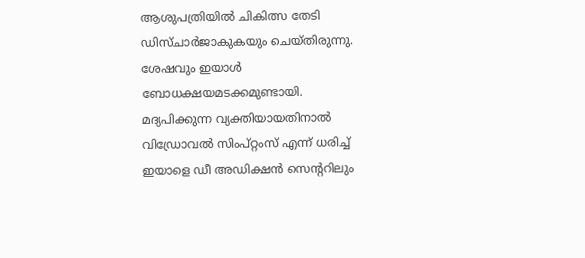ആശുപത്രിയിൽ ചികിത്സ തേടി ഡിസ്ചാർജാകുകയും ചെയ്തിരുന്നു. ശേഷവും ഇയാൾ ബോധക്ഷയമടക്കമുണ്ടായി. മദ്യപിക്കുന്ന വ്യക്തിയായതിനാൽ വിഡ്രോവൽ സിംപ്റ്റംസ് എന്ന് ധരിച്ച് ഇയാളെ ഡീ അഡിക്ഷൻ സെന്ററിലും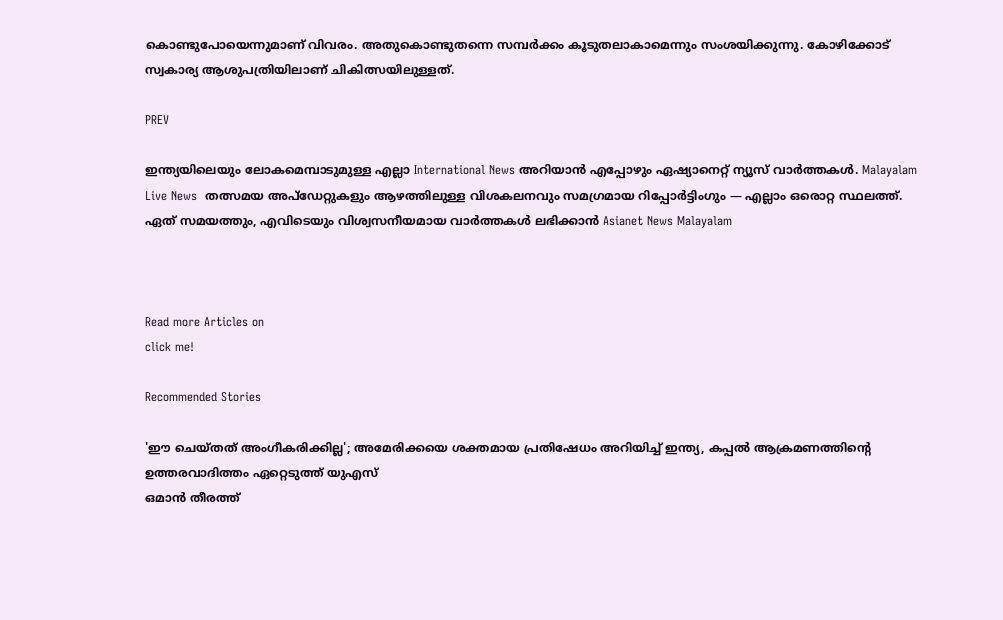കൊണ്ടുപോയെന്നുമാണ് വിവരം. അതുകൊണ്ടുതന്നെ സമ്പർക്കം കൂടുതലാകാമെന്നും സംശയിക്കുന്നു. കോഴിക്കോട് സ്വകാര്യ ആശുപത്രിയിലാണ് ചികിത്സയിലുള്ളത്.

PREV

ഇന്ത്യയിലെയും ലോകമെമ്പാടുമുള്ള എല്ലാ International News അറിയാൻ എപ്പോഴും ഏഷ്യാനെറ്റ് ന്യൂസ് വാർത്തകൾ. Malayalam Live News  തത്സമയ അപ്‌ഡേറ്റുകളും ആഴത്തിലുള്ള വിശകലനവും സമഗ്രമായ റിപ്പോർട്ടിംഗും — എല്ലാം ഒരൊറ്റ സ്ഥലത്ത്. ഏത് സമയത്തും, എവിടെയും വിശ്വസനീയമായ വാർത്തകൾ ലഭിക്കാൻ Asianet News Malayalam



Read more Articles on
click me!

Recommended Stories

'ഈ ചെയ്തത് അംഗീകരിക്കില്ല'; അമേരിക്കയെ ശക്തമായ പ്രതിഷേധം അറിയിച്ച് ഇന്ത്യ, കപ്പൽ ആക്രമണത്തിന്റെ ഉത്തരവാദിത്തം ഏറ്റെടുത്ത് യുഎസ്
ഒമാൻ തീരത്ത്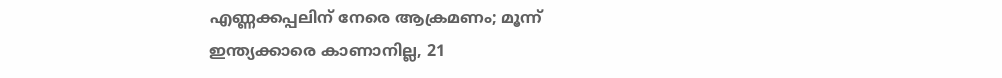എണ്ണക്കപ്പലിന് നേരെ ആക്രമണം; മൂന്ന് ഇന്ത്യക്കാരെ കാണാനില്ല, 21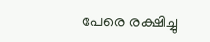പേരെ രക്ഷിച്ചു